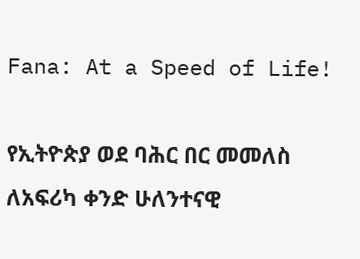Fana: At a Speed of Life!

የኢትዮጵያ ወደ ባሕር በር መመለስ ለአፍሪካ ቀንድ ሁለንተናዊ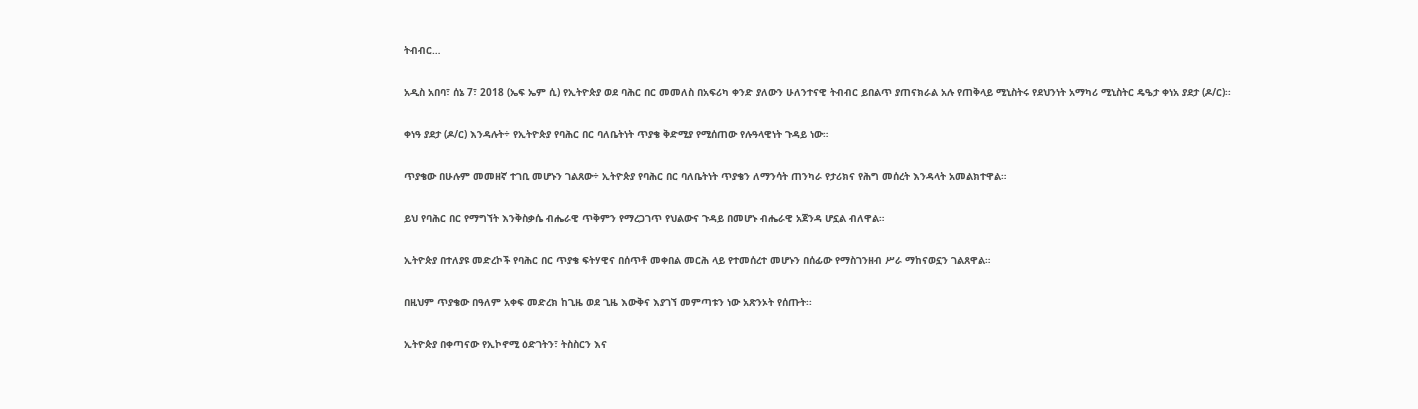ትብብር…

አዲስ አበባ፣ ሰኔ 7፣ 2018 (ኤፍ ኤም ሲ) የኢትዮጵያ ወደ ባሕር በር መመለስ በአፍሪካ ቀንድ ያለውን ሁለንተናዊ ትብብር ይበልጥ ያጠናክራል አሉ የጠቅላይ ሚኒስትሩ የደህንነት አማካሪ ሚኒስትር ዴዔታ ቀነአ ያደታ (ዶ/ር)፡፡

ቀነዓ ያደታ (ዶ/ር) እንዳሉት÷ የኢትዮጵያ የባሕር በር ባለቤትነት ጥያቄ ቅድሚያ የሚሰጠው የሉዓላዊነት ጉዳይ ነው።

ጥያቄው በሁሉም መመዘኛ ተገቢ መሆኑን ገልጸው÷ ኢትዮጵያ የባሕር በር ባለቤትነት ጥያቄን ለማንሳት ጠንካራ የታሪክና የሕግ መሰረት እንዳላት አመልክተዋል።

ይህ የባሕር በር የማግኘት እንቅስቃሴ ብሔራዊ ጥቅምን የማረጋገጥ የህልውና ጉዳይ በመሆኑ ብሔራዊ አጀንዳ ሆኗል ብለዋል።

ኢትዮጵያ በተለያዩ መድረኮች የባሕር በር ጥያቄ ፍትሃዊና በሰጥቶ መቀበል መርሕ ላይ የተመሰረተ መሆኑን በሰፊው የማስገንዘብ ሥራ ማከናወኗን ገልጸዋል።

በዚህም ጥያቄው በዓለም አቀፍ መድረክ ከጊዜ ወደ ጊዜ እውቅና እያገኘ መምጣቱን ነው አጽንኦት የሰጡት፡፡

ኢትዮጵያ በቀጣናው የኢኮኖሚ ዕድገትን፣ ትስስርን እና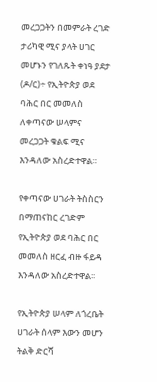መረጋጋትን በመምራት ረገድ ታሪካዊ ሚና ያላት ሀገር መሆኑን የገለጹት ቀነዓ ያደታ (ዶ/ር)÷ የኢትዮጵያ ወደ ባሕር በር መመለስ ለቀጣናው ሠላምና መረጋጋት ቁልፍ ሚና እንዳለው አስረድተዋል።

የቀጣናው ሀገራት ትስስርን በማጠናከር ረገድም የኢትዮጵያ ወደ ባሕር በር መመለስ ዘርፈ ብዙ ፋይዳ እንዳለው አስረድተዋል፡፡

የኢትዮጵያ ሠላም ለጎረቤት ሀገራት ሰላም እውን መሆን ትልቅ ድርሻ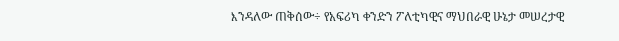እንዳለው ጠቅሰው÷ የአፍሪካ ቀንድን ፖለቲካዊና ማህበራዊ ሁኔታ መሠረታዊ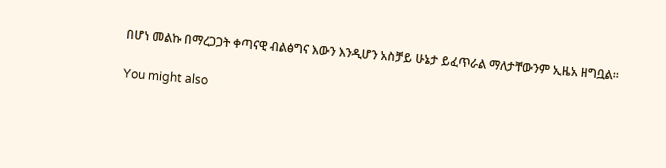በሆነ መልኩ በማረጋጋት ቀጣናዊ ብልፅግና እውን እንዲሆን አስቻይ ሁኔታ ይፈጥራል ማለታቸውንም ኢዜአ ዘግቧል።

You might also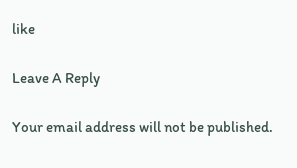like

Leave A Reply

Your email address will not be published.